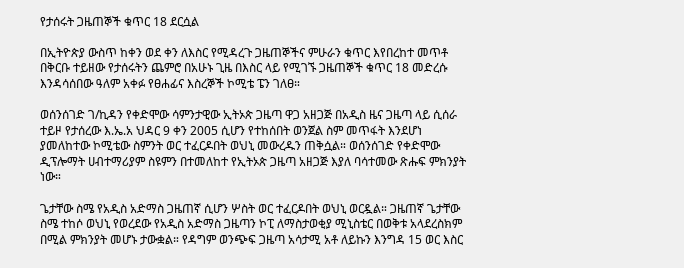የታሰሩት ጋዜጠኞች ቁጥር 18 ደርሷል

በኢትዮጵያ ውስጥ ከቀን ወደ ቀን ለእስር የሚዳረጉ ጋዜጠኞችና ምሁራን ቁጥር እየበረከተ መጥቶ በቅርቡ ተይዘው የታሰሩትን ጨምሮ በአሁኑ ጊዜ በእስር ላይ የሚገኙ ጋዜጠኞች ቁጥር 18 መድረሱ እንዳሳሰበው ዓለም አቀፉ የፀሐፊና እስረኞች ኮሚቴ ፔን ገለፀ።

ወሰንሰገድ ገ/ኪዳን የቀድሞው ሳምንታዊው ኢትኦጵ ጋዜጣ ዋጋ አዘጋጅ በአዲስ ዜና ጋዜጣ ላይ ሲሰራ ተይዞ የታሰረው እ.ኤ.አ ህዳር 9 ቀን 2005 ሲሆን የተከሰበት ወንጀል ስም መጥፋት እንደሆነ ያመለከተው ኮሚቴው ስምንት ወር ተፈርዶበት ወህኒ መውረዱን ጠቅሷል። ወሰንሰገድ የቀድሞው ዲፕሎማት ሀብተማሪያም ስዩምን በተመለከተ የኢትኦጵ ጋዜጣ አዘጋጅ እያለ ባሳተመው ጽሑፍ ምክንያት ነው።

ጌታቸው ስሜ የአዲስ አድማስ ጋዜጠኛ ሲሆን ሦስት ወር ተፈርዶበት ወህኒ ወርዷል። ጋዜጠኛ ጌታቸው ስሜ ተከሶ ወህኒ የወረደው የአዲስ አድማስ ጋዜጣን ኮፒ ለማስታወቂያ ሚኒስቴር በወቅቱ አላደረስክም በሚል ምክንያት መሆኑ ታውቋል። የዳግም ወንጭፍ ጋዜጣ አሳታሚ አቶ ለይኩን እንግዳ 15 ወር እስር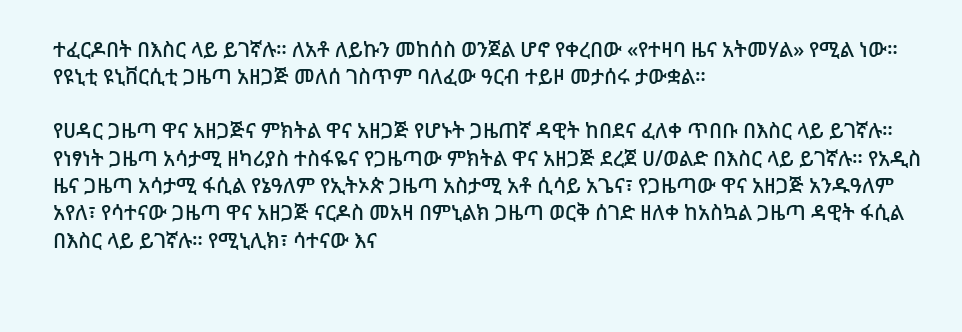ተፈርዶበት በእስር ላይ ይገኛሉ። ለአቶ ለይኩን መከሰስ ወንጀል ሆኖ የቀረበው «የተዛባ ዜና አትመሃል» የሚል ነው። የዩኒቲ ዩኒቨርሲቲ ጋዜጣ አዘጋጅ መለሰ ገስጥም ባለፈው ዓርብ ተይዞ መታሰሩ ታውቋል።

የሀዳር ጋዜጣ ዋና አዘጋጅና ምክትል ዋና አዘጋጅ የሆኑት ጋዜጠኛ ዳዊት ከበደና ፈለቀ ጥበቡ በእስር ላይ ይገኛሉ። የነፃነት ጋዜጣ አሳታሚ ዘካሪያስ ተስፋዬና የጋዜጣው ምክትል ዋና አዘጋጅ ደረጀ ሀ/ወልድ በእስር ላይ ይገኛሉ። የአዲስ ዜና ጋዜጣ አሳታሚ ፋሲል የኔዓለም የኢትኦጵ ጋዜጣ አስታሚ አቶ ሲሳይ አጌና፣ የጋዜጣው ዋና አዘጋጅ አንዱዓለም አየለ፣ የሳተናው ጋዜጣ ዋና አዘጋጅ ናርዶስ መአዛ በምኒልክ ጋዜጣ ወርቅ ሰገድ ዘለቀ ከአስኳል ጋዜጣ ዳዊት ፋሲል በእስር ላይ ይገኛሉ። የሚኒሊክ፣ ሳተናው እና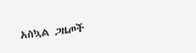አስኳል ጋዜጦች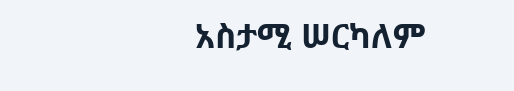አስታሚ ሠርካለም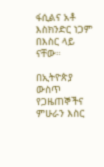ፋሲልና አቶ እስክንድር ነጋም በእስር ላይ ናቸው።

በኢትዮጵያ ውስጥ የጋዜጠኞችና ምሁራን እስር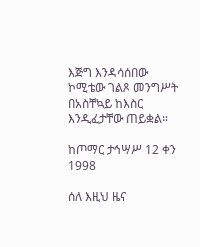እጅግ እንዳሳሰበው ኮሚቴው ገልጾ መንግሥት በአስቸኳይ ከእስር እንዲፈታቸው ጠይቋል።

ከጦማር ታኅሣሥ 12 ቀን 1998

ሰለ እዚህ ዜና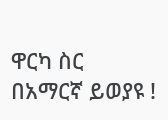ዋርካ ስር በአማርኛ ይወያዩ !